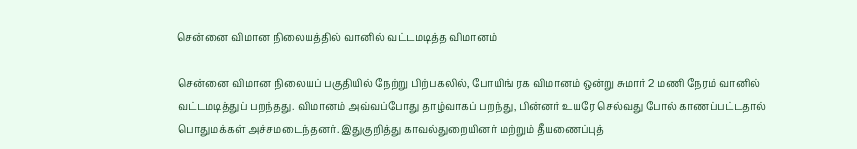சென்னை விமான நிலையத்தில் வானில் வட்டமடித்த விமானம்

சென்னை விமான நிலையப் பகுதியில் நேற்று பிற்பகலில், போயிங் ரக விமானம் ஒன்று சுமார் 2 மணி நேரம் வானில் வட்டமடித்துப் பறந்தது. விமானம் அவ்வப்போது தாழ்வாகப் பறந்து, பின்னர் உயரே செல்வது போல் காணப்பட்டதால் பொதுமக்கள் அச்சமடைந்தனர். இதுகுறித்து காவல்துறையினர் மற்றும் தீயணைப்புத்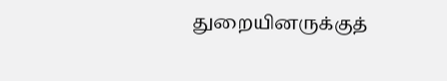துறையினருக்குத்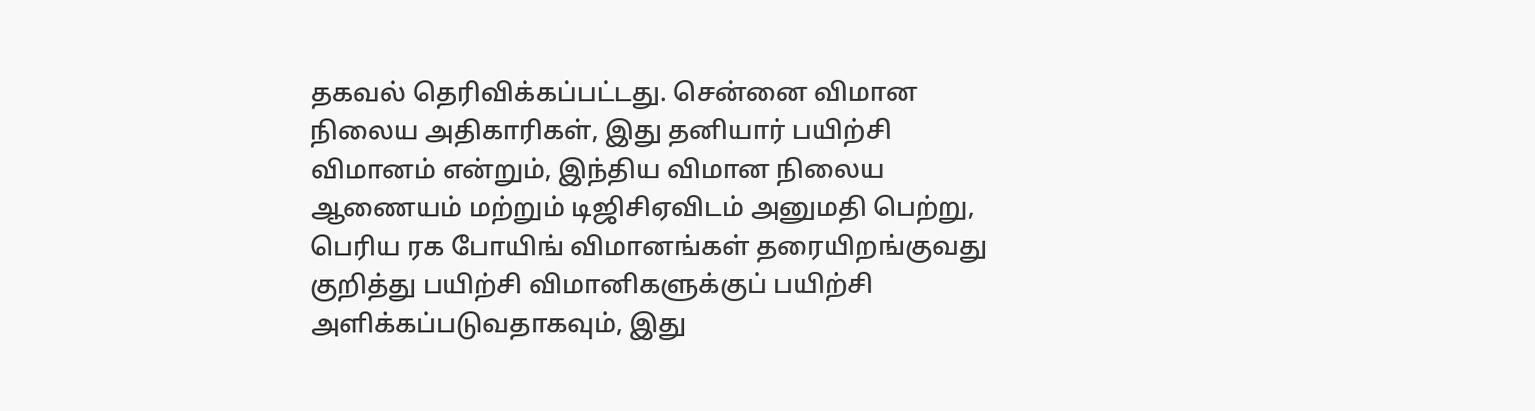தகவல் தெரிவிக்கப்பட்டது. சென்னை விமான நிலைய அதிகாரிகள், இது தனியார் பயிற்சி விமானம் என்றும், இந்திய விமான நிலைய ஆணையம் மற்றும் டிஜிசிஏவிடம் அனுமதி பெற்று, பெரிய ரக போயிங் விமானங்கள் தரையிறங்குவது குறித்து பயிற்சி விமானிகளுக்குப் பயிற்சி அளிக்கப்படுவதாகவும், இது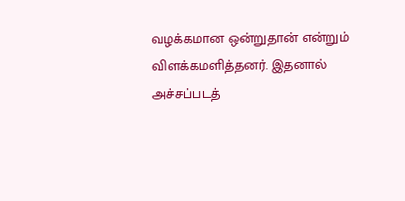வழக்கமான ஒன்றுதான் என்றும் விளக்கமளித்தனர். இதனால் அச்சப்படத்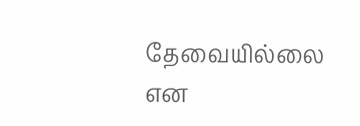தேவையில்லை என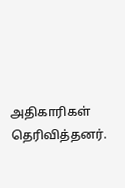அதிகாரிகள் தெரிவித்தனர்.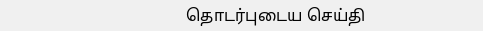தொடர்புடைய செய்தி